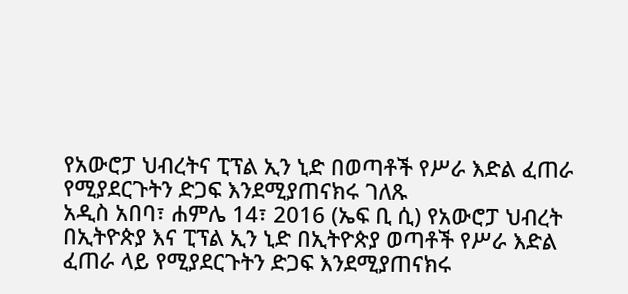የአውሮፓ ህብረትና ፒፕል ኢን ኒድ በወጣቶች የሥራ እድል ፈጠራ የሚያደርጉትን ድጋፍ እንደሚያጠናክሩ ገለጹ
አዲስ አበባ፣ ሐምሌ 14፣ 2016 (ኤፍ ቢ ሲ) የአውሮፓ ህብረት በኢትዮጵያ እና ፒፕል ኢን ኒድ በኢትዮጵያ ወጣቶች የሥራ እድል ፈጠራ ላይ የሚያደርጉትን ድጋፍ እንደሚያጠናክሩ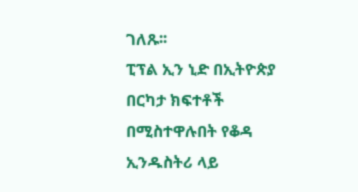ገለጹ፡፡
ፒፕል ኢን ኒድ በኢትዮጵያ በርካታ ክፍተቶች በሚስተዋሉበት የቆዳ ኢንዱስትሪ ላይ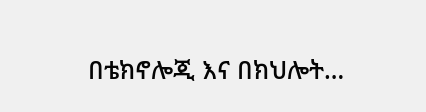በቴክኖሎጂ እና በክህሎት…